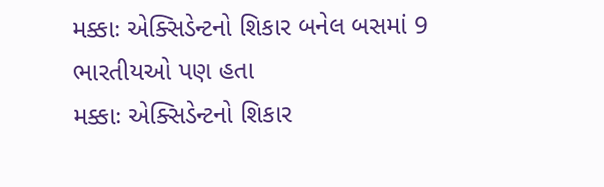મક્કાઃ એક્સિડેન્ટનો શિકાર બનેલ બસમાં 9 ભારતીયઓ પણ હતા
મક્કાઃ એક્સિડેન્ટનો શિકાર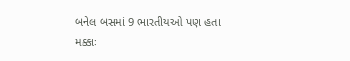બનેલ બસમાં 9 ભારતીયઓ પણ હતા
મક્કાઃ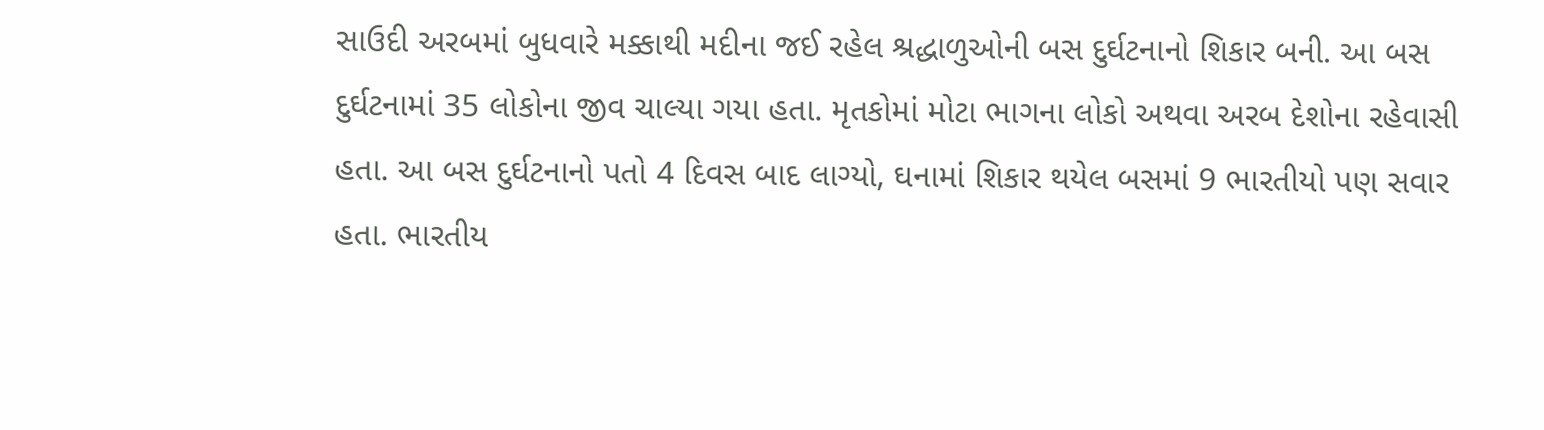સાઉદી અરબમાં બુધવારે મક્કાથી મદીના જઈ રહેલ શ્રદ્ધાળુઓની બસ દુર્ઘટનાનો શિકાર બની. આ બસ દુર્ઘટનામાં 35 લોકોના જીવ ચાલ્યા ગયા હતા. મૃતકોમાં મોટા ભાગના લોકો અથવા અરબ દેશોના રહેવાસી હતા. આ બસ દુર્ઘટનાનો પતો 4 દિવસ બાદ લાગ્યો, ઘનામાં શિકાર થયેલ બસમાં 9 ભારતીયો પણ સવાર હતા. ભારતીય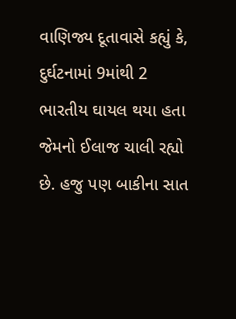વાણિજ્ય દૂતાવાસે કહ્યું કે, દુર્ઘટનામાં 9માંથી 2 ભારતીય ઘાયલ થયા હતા જેમનો ઈલાજ ચાલી રહ્યો છે. હજુ પણ બાકીના સાત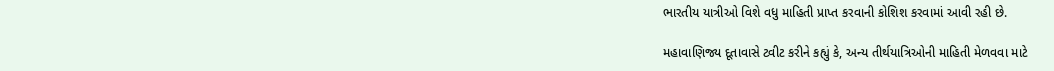ભારતીય યાત્રીઓ વિશે વધુ માહિતી પ્રાપ્ત કરવાની કોશિશ કરવામાં આવી રહી છે.

મહાવાણિજ્ય દૂતાવાસે ટ્વીટ કરીને કહ્યું કે, અન્ય તીર્થયાત્રિઓની માહિતી મેળવવા માટે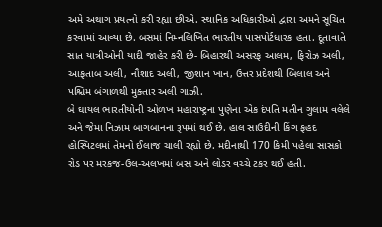અમે અથાગ પ્રયત્નો કરી રહ્યા છીએ. સ્થાનિક અધિકારીઓ દ્વારા અમને સૂચિત કરવામાં આવ્યા છે. બસમાં નિમ્નલિખિત ભારતીય પાસપોર્ટધારક હતા. દૂતાવાતે સાત યાત્રીઓની યાદી જાહેર કરી છે- બિહારથી અસરફ આલમ, ફિરોઝ અલી, આફતાબ અલી, નૌશાદ અલી, જીશાન ખાન, ઉત્તર પ્રદેશથી બિલાલ અને પશ્ચિમ બંગાળથી મુક્તાર અલી ગાઝી.
બે ઘાયલ ભારતીયોની ઓળખ મહારાષ્ટ્રના પુણેના એક દંપતિ મતીન ગુલામ વલેલે અને જેમા નિઝામ બાગબાનના રૂપમાં થઈ છે. હાલ સાઉદીની કિંગ ફહદ હોસ્પિટલમાં તેમનો ઈલાજ ચાલી રહ્યો છે. મદીનાથી 170 કિમી પહેલા સાસકો રોડ પર મરકજ-ઉલ-અલખમાં બસ અને લોડર વચ્ચે ટકર થઈ હતી.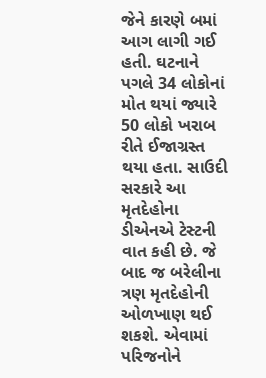જેને કારણે બમાં આગ લાગી ગઈ હતી. ઘટનાને પગલે 34 લોકોનાં મોત થયાં જ્યારે 50 લોકો ખરાબ રીતે ઈજાગ્રસ્ત થયા હતા. સાઉદી સરકારે આ મૃતદેહોના ડીએનએ ટેસ્ટની વાત કહી છે. જે બાદ જ બરેલીના ત્રણ મૃતદેહોની ઓળખાણ થઈ શકશે. એવામાં પરિજનોને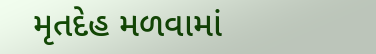મૃતદેહ મળવામાં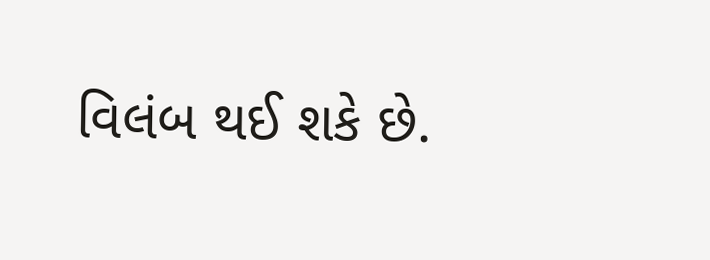વિલંબ થઈ શકે છે.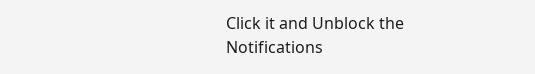Click it and Unblock the Notifications